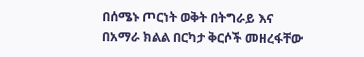በሰሜኑ ጦርነት ወቅት በትግራይ እና በአማራ ክልል በርካታ ቅርሶች መዘረፋቸው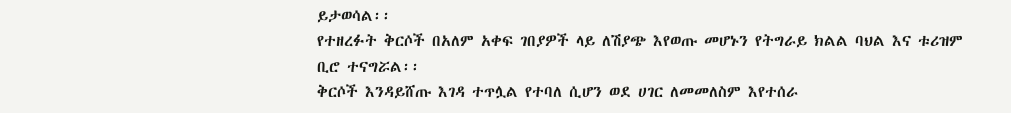ይታወሳል፡፡
የተዘረፉት ቅርሶች በአለም አቀፍ ገበያዎች ላይ ለሽያጭ እየወጡ መሆኑን የትግራይ ክልል ባህል እና ቱሪዝም ቢሮ ተናግሯል፡፡
ቅርሶች እንዳይሸጡ እገዳ ተጥሏል የተባለ ሲሆን ወደ ሀገር ለመመለስም እየተሰራ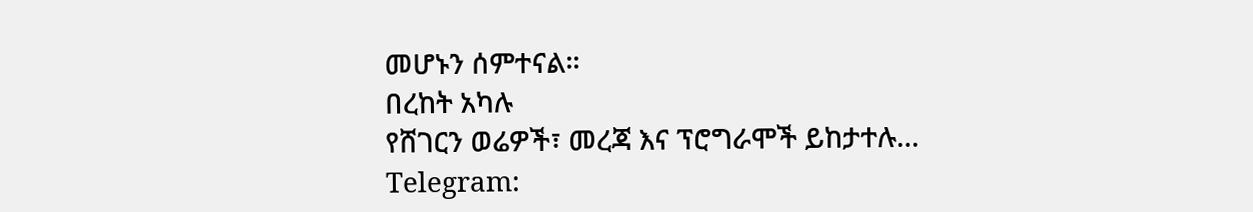መሆኑን ሰምተናል፡፡
በረከት አካሉ
የሸገርን ወሬዎች፣ መረጃ እና ፕሮግራሞች ይከታተሉ…
Telegram: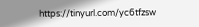https://tinyurl.com/yc6tfzsw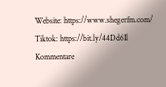Website: https://www.shegerfm.com/
Tiktok: https://bit.ly/44Dd6Il
Kommentare